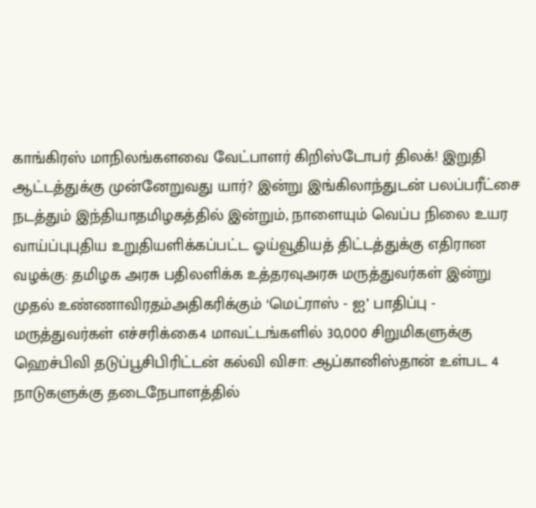காங்கிரஸ் மாநிலங்களவை வேட்பாளர் கிறிஸ்டோபர் திலக்! இறுதி ஆட்டத்துக்கு முன்னேறுவது யார்? இன்று இங்கிலாந்துடன் பலப்பரீட்சை நடத்தும் இந்தியாதமிழகத்தில் இன்றும், நாளையும் வெப்ப நிலை உயர வாய்ப்புபுதிய உறுதியளிக்கப்பட்ட ஓய்வூதியத் திட்டத்துக்கு எதிரான வழக்கு: தமிழக அரசு பதிலளிக்க உத்தரவுஅரசு மருத்துவர்கள் இன்று முதல் உண்ணாவிரதம்அதிகரிக்கும் ‘மெட்ராஸ் - ஐ’ பாதிப்பு - மருத்துவர்கள் எச்சரிக்கை4 மாவட்டங்களில் 30,000 சிறுமிகளுக்கு ஹெச்பிவி தடுப்பூசிபிரிட்டன் கல்வி விசா: ஆப்கானிஸ்தான் உள்பட 4 நாடுகளுக்கு தடைநேபாளத்தில்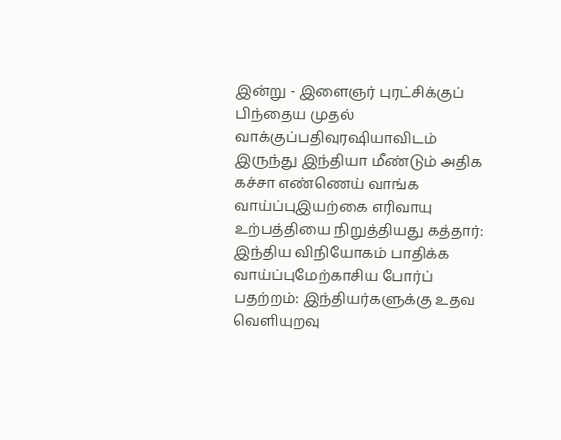இன்று - இளைஞர் புரட்சிக்குப் பிந்தைய முதல் வாக்குப்பதிவுரஷியாவிடம் இருந்து இந்தியா மீண்டும் அதிக கச்சா எண்ணெய் வாங்க வாய்ப்புஇயற்கை எரிவாயு உற்பத்தியை நிறுத்தியது கத்தார்: இந்திய விநியோகம் பாதிக்க வாய்ப்புமேற்காசிய போர்ப் பதற்றம்: இந்தியர்களுக்கு உதவ வெளியுறவு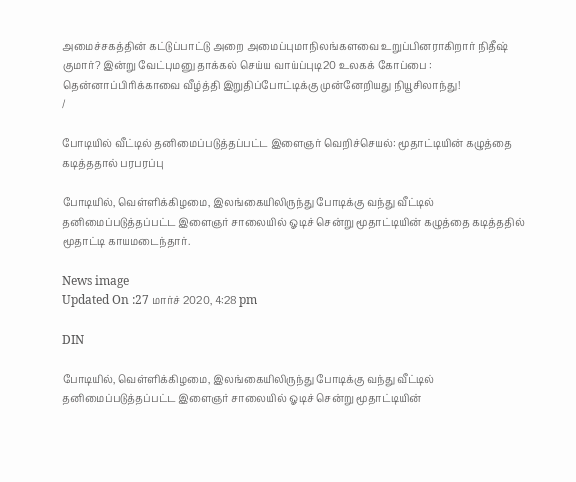அமைச்சகத்தின் கட்டுப்பாட்டு அறை அமைப்புமாநிலங்களவை உறுப்பினராகிறார் நிதீஷ் குமார்? இன்று வேட்புமனு தாக்கல் செய்ய வாய்ப்புடி20 உலகக் கோப்பை : தென்னாப்பிரிக்காவை வீழ்த்தி இறுதிப்போட்டிக்கு முன்னேறியது நியூசிலாந்து!
/

போடியில் வீட்டில் தனிமைப்படுத்தப்பட்ட இளைஞர் வெறிச்செயல்: மூதாட்டியின் கழுத்தை கடித்ததால் பரபரப்பு

போடியில், வெள்ளிக்கிழமை, இலங்கையிலிருந்து போடிக்கு வந்து வீட்டில் தனிமைப்படுத்தப்பட்ட இளைஞர் சாலையில் ஓடிச் சென்று மூதாட்டியின் கழுத்தை கடித்ததில் மூதாட்டி காயமடைந்தார்.

News image
Updated On :27 மார்ச் 2020, 4:28 pm

DIN

போடியில், வெள்ளிக்கிழமை, இலங்கையிலிருந்து போடிக்கு வந்து வீட்டில் தனிமைப்படுத்தப்பட்ட இளைஞர் சாலையில் ஓடிச் சென்று மூதாட்டியின்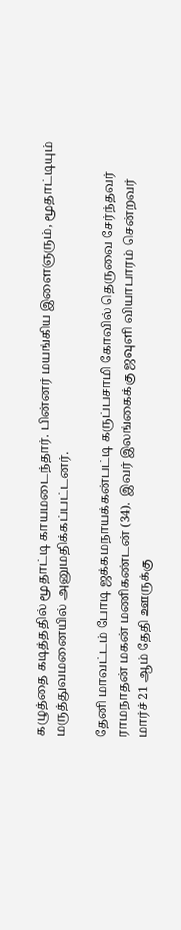கழுத்தை கடித்ததில் மூதாட்டி காயமடைந்தார். பின்னர் மயங்கிய இளைஞரும், மூதாட்டியும் மருத்துவமனையில் அனுமதிக்கப்பட்டனர்.

தேனி மாவட்டம் போடி ஜக்கமநாயக்கன்பட்டி கருப்பசாமி கோவில் தெருவை சேர்ந்தவர் ராமநாதன் மகன் மணிகண்டன் (34).  இவர் இலங்கைக்கு ஜவுளி வியாபாரம் சென்றவர் மார்ச் 21 ஆம் தேதி ஊருக்கு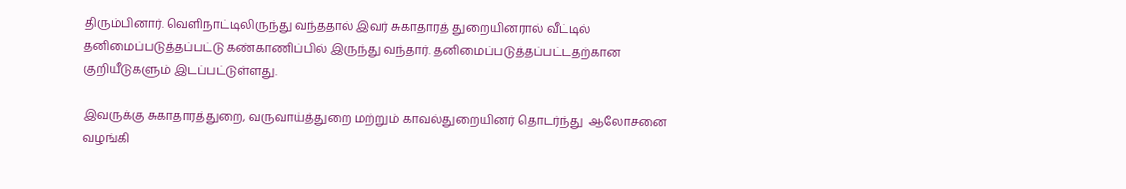திரும்பினார். வெளிநாட்டிலிருந்து வந்ததால் இவர் சுகாதாரத் துறையினரால் வீட்டில் தனிமைப்படுத்தப்பட்டு கண்காணிப்பில் இருந்து வந்தார். தனிமைப்படுத்தப்பட்டதற்கான குறியீடுகளும் இடப்பட்டுள்ளது.

இவருக்கு சுகாதாரத்துறை, வருவாய்த்துறை மற்றும் காவல்துறையினர் தொடர்ந்து  ஆலோசனை வழங்கி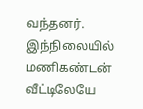வந்தனர். இந்நிலையில் மணிகண்டன் வீட்டிலேயே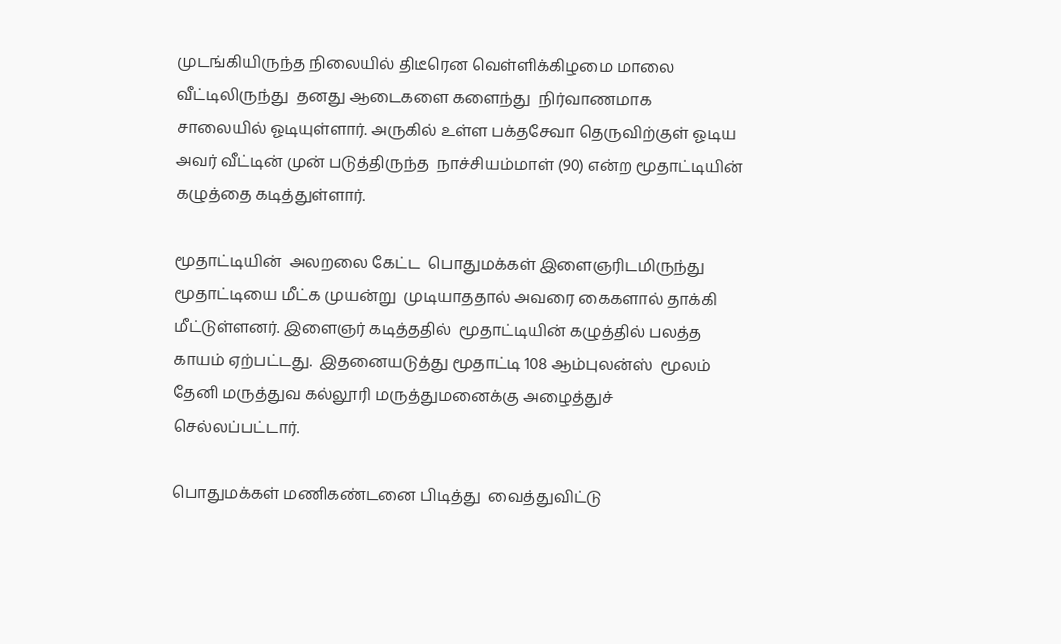முடங்கியிருந்த நிலையில் திடீரென வெள்ளிக்கிழமை மாலை வீட்டிலிருந்து  தனது ஆடைகளை களைந்து  நிர்வாணமாக சாலையில் ஓடியுள்ளார். அருகில் உள்ள பக்தசேவா தெருவிற்குள் ஓடிய அவர் வீட்டின் முன் படுத்திருந்த  நாச்சியம்மாள் (90) என்ற மூதாட்டியின் கழுத்தை கடித்துள்ளார்.

மூதாட்டியின்  அலறலை கேட்ட  பொதுமக்கள் இளைஞரிடமிருந்து மூதாட்டியை மீட்க முயன்று  முடியாததால் அவரை கைகளால் தாக்கி மீட்டுள்ளனர். இளைஞர் கடித்ததில்  மூதாட்டியின் கழுத்தில் பலத்த காயம் ஏற்பட்டது.  இதனையடுத்து மூதாட்டி 108 ஆம்புலன்ஸ்  மூலம்  தேனி மருத்துவ கல்லூரி மருத்துமனைக்கு அழைத்துச் செல்லப்பட்டார்.

பொதுமக்கள் மணிகண்டனை பிடித்து  வைத்துவிட்டு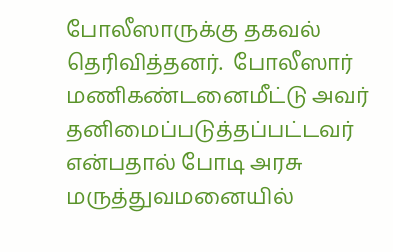போலீஸாருக்கு தகவல் தெரிவித்தனர்.  போலீஸார் மணிகண்டனைமீட்டு அவர் தனிமைப்படுத்தப்பட்டவர் என்பதால் போடி அரசு மருத்துவமனையில்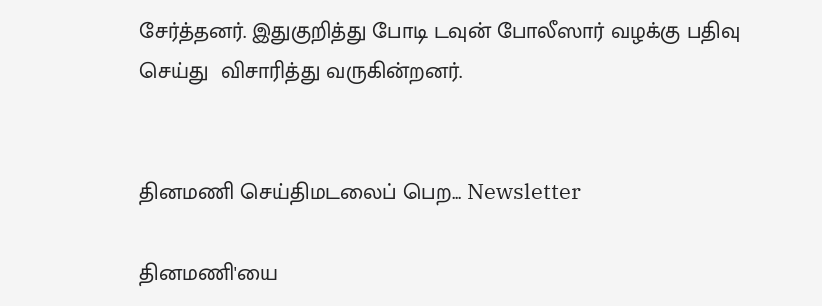சேர்த்தனர். இதுகுறித்து போடி டவுன் போலீஸார் வழக்கு பதிவு செய்து  விசாரித்து வருகின்றனர்.


தினமணி செய்திமடலைப் பெற... Newsletter

தினமணி'யை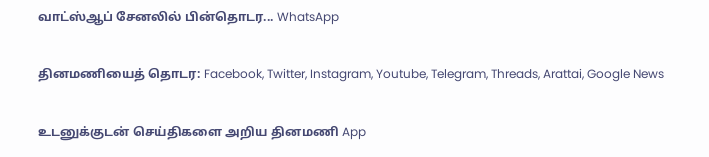வாட்ஸ்ஆப் சேனலில் பின்தொடர... WhatsApp

தினமணியைத் தொடர: Facebook, Twitter, Instagram, Youtube, Telegram, Threads, Arattai, Google News

உடனுக்குடன் செய்திகளை அறிய தினமணி App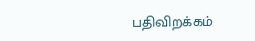பதிவிறக்கம்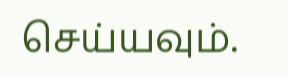செய்யவும்.